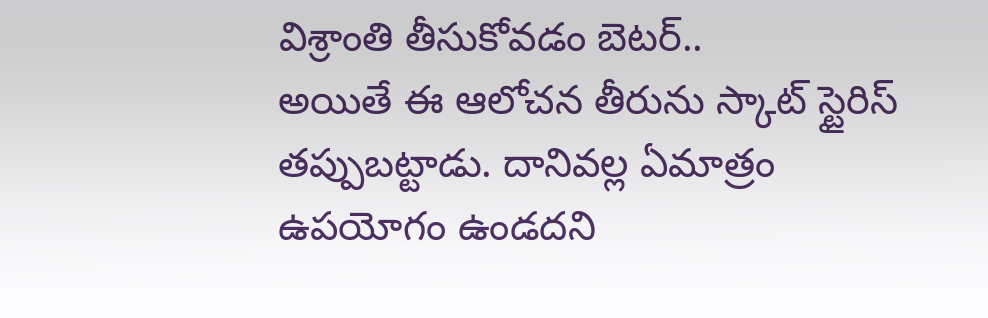విశ్రాంతి తీసుకోవడం బెటర్..
అయితే ఈ ఆలోచన తీరును స్కాట్ స్టైరిస్ తప్పుబట్టాడు. దానివల్ల ఏమాత్రం ఉపయోగం ఉండదని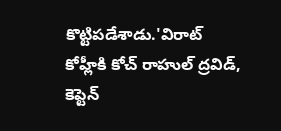కొట్టిపడేశాడు.'విరాట్ కోహ్లీకి కోచ్ రాహుల్ ద్రవిడ్, కెప్టెన్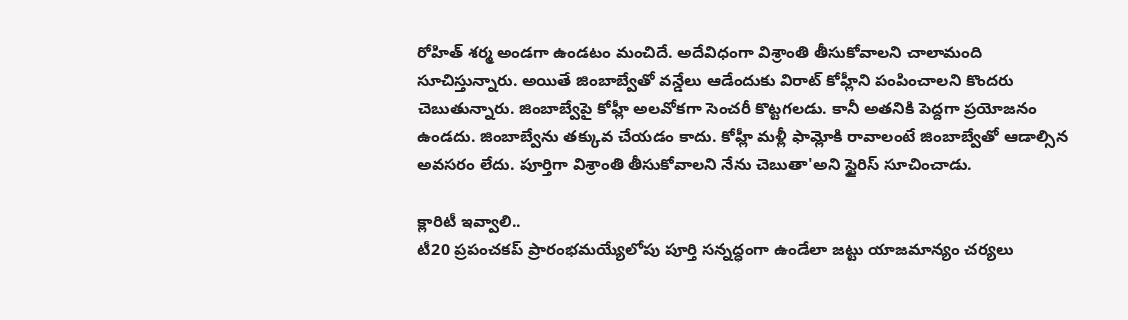రోహిత్ శర్మ అండగా ఉండటం మంచిదే. అదేవిధంగా విశ్రాంతి తీసుకోవాలని చాలామంది సూచిస్తున్నారు. అయితే జింబాబ్వేతో వన్డేలు ఆడేందుకు విరాట్ కోహ్లీని పంపించాలని కొందరు చెబుతున్నారు. జింబాబ్వేపై కోహ్లీ అలవోకగా సెంచరీ కొట్టగలడు. కానీ అతనికి పెద్దగా ప్రయోజనం ఉండదు. జింబాబ్వేను తక్కువ చేయడం కాదు. కోహ్లీ మళ్లీ ఫామ్లోకి రావాలంటే జింబాబ్వేతో ఆడాల్సిన అవసరం లేదు. పూర్తిగా విశ్రాంతి తీసుకోవాలని నేను చెబుతా'అని స్టైరిస్ సూచించాడు.

క్లారిటీ ఇవ్వాలి..
టీ20 ప్రపంచకప్ ప్రారంభమయ్యేలోపు పూర్తి సన్నద్ధంగా ఉండేలా జట్టు యాజమాన్యం చర్యలు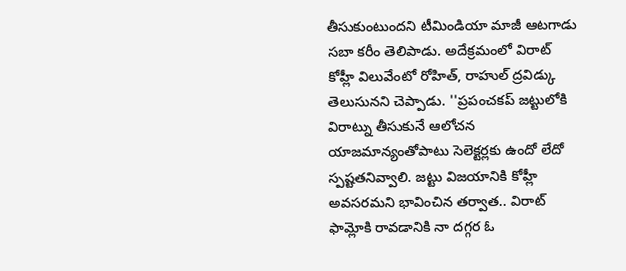తీసుకుంటుందని టీమిండియా మాజీ ఆటగాడు సబా కరీం తెలిపాడు. అదేక్రమంలో విరాట్ కోహ్లీ విలువేంటో రోహిత్, రాహుల్ ద్రవిడ్కు తెలుసునని చెప్పాడు. ''ప్రపంచకప్ జట్టులోకి విరాట్ను తీసుకునే ఆలోచన యాజమాన్యంతోపాటు సెలెక్టర్లకు ఉందో లేదో స్పష్టతనివ్వాలి. జట్టు విజయానికి కోహ్లీ అవసరమని భావించిన తర్వాత.. విరాట్ ఫామ్లోకి రావడానికి నా దగ్గర ఓ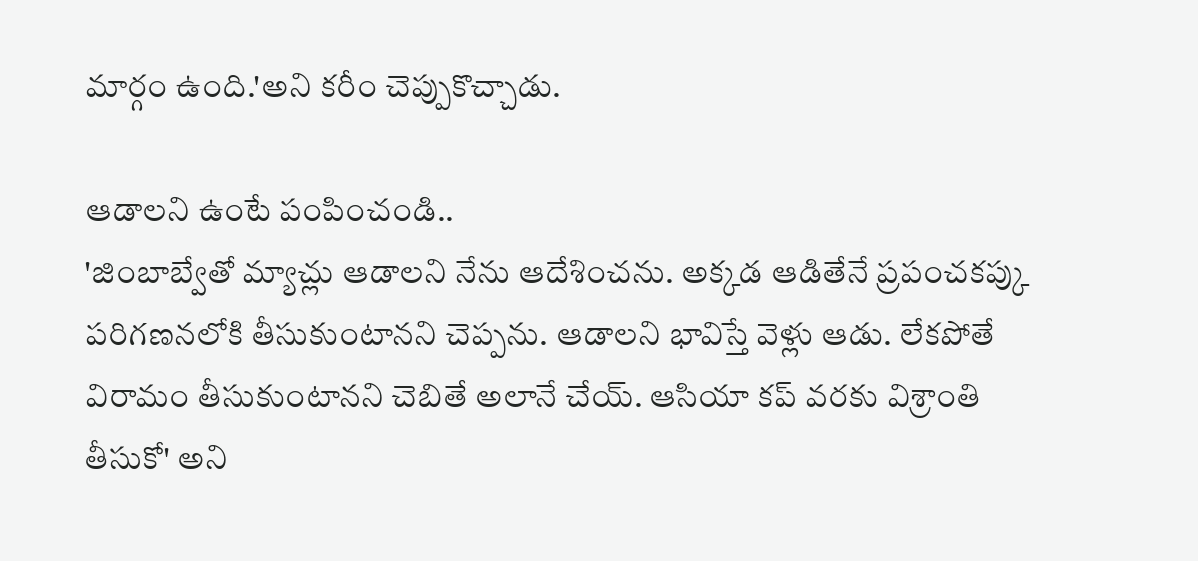మార్గం ఉంది.'అని కరీం చెప్పుకొచ్చాడు.

ఆడాలని ఉంటే పంపించండి..
'జింబాబ్వేతో మ్యాచ్లు ఆడాలని నేను ఆదేశించను. అక్కడ ఆడితేనే ప్రపంచకప్కు పరిగణనలోకి తీసుకుంటానని చెప్పను. ఆడాలని భావిస్తే వెళ్లు ఆడు. లేకపోతే విరామం తీసుకుంటానని చెబితే అలానే చేయ్. ఆసియా కప్ వరకు విశ్రాంతి తీసుకో' అని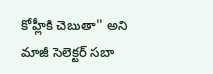కోహ్లీకి చెబుతా'' అని మాజీ సెలెక్టర్ సబా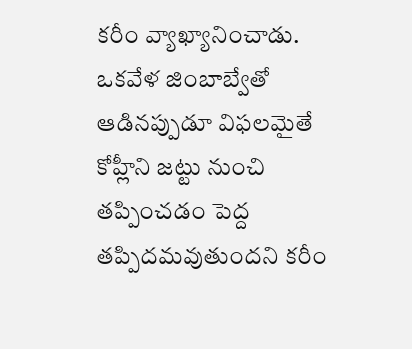కరీం వ్యాఖ్యానించాడు. ఒకవేళ జింబాబ్వేతో ఆడినప్పుడూ విఫలమైతే కోహ్లీని జట్టు నుంచి తప్పించడం పెద్ద తప్పిదమవుతుందని కరీం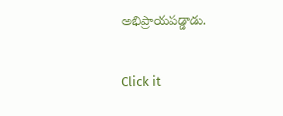అభిప్రాయపడ్డాడు.


Click it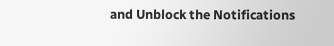and Unblock the Notifications